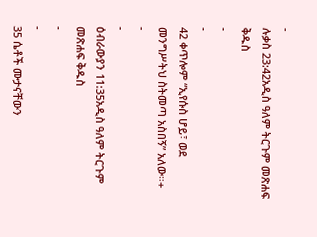-
ሉቃስ 23:42አዲስ ዓለም ትርጉም መጽሐፍ ቅዱስ
-
-
42 ቀጥሎም “ኢየሱስ ሆይ፣ ወደ መንግሥትህ ስትመጣ አስበኝ” አለው።+
-
-
ዕብራውያን 11:35አዲስ ዓለም ትርጉም መጽሐፍ ቅዱስ
-
-
35 ሴቶች ሙታናቸውን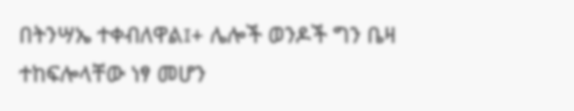በትንሣኤ ተቀብለዋል፤+ ሌሎች ወንዶች ግን ቤዛ ተከፍሎላቸው ነፃ መሆን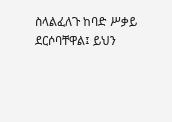ስላልፈለጉ ከባድ ሥቃይ ደርሶባቸዋል፤ ይህን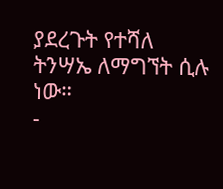ያደረጉት የተሻለ ትንሣኤ ለማግኘት ሲሉ ነው።
-